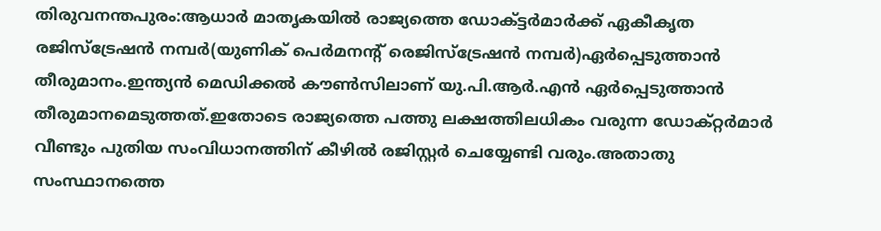തിരുവനന്തപുരം:ആധാർ മാതൃകയിൽ രാജ്യത്തെ ഡോക്ട്ടർമാർക്ക് ഏകീകൃത രജിസ്ട്രേഷൻ നമ്പർ(യുണിക് പെർമനന്റ് രെജിസ്ട്രേഷൻ നമ്പർ)ഏർപ്പെടുത്താൻ തീരുമാനം.ഇന്ത്യൻ മെഡിക്കൽ കൗൺസിലാണ് യു.പി.ആർ.എൻ ഏർപ്പെടുത്താൻ തീരുമാനമെടുത്തത്.ഇതോടെ രാജ്യത്തെ പത്തു ലക്ഷത്തിലധികം വരുന്ന ഡോക്റ്റർമാർ വീണ്ടും പുതിയ സംവിധാനത്തിന് കീഴിൽ രജിസ്റ്റർ ചെയ്യേണ്ടി വരും.അതാതു സംസ്ഥാനത്തെ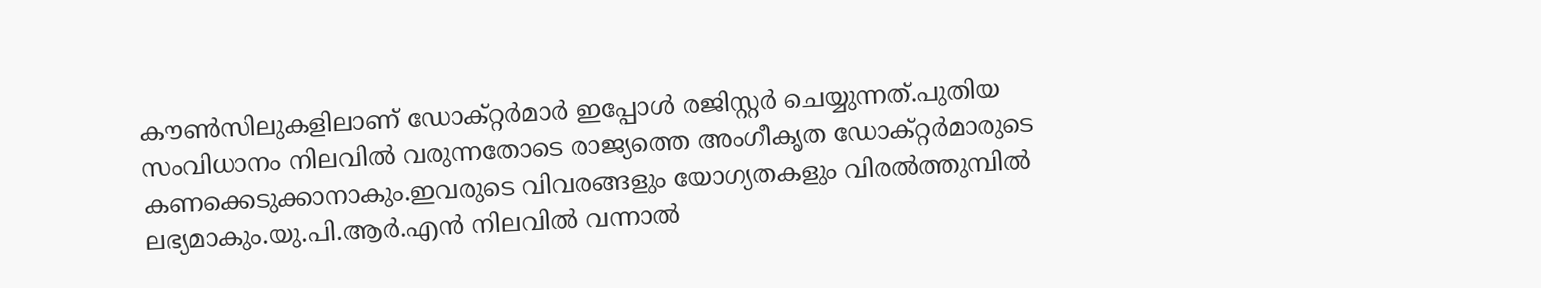കൗൺസിലുകളിലാണ് ഡോക്റ്റർമാർ ഇപ്പോൾ രജിസ്റ്റർ ചെയ്യുന്നത്.പുതിയ സംവിധാനം നിലവിൽ വരുന്നതോടെ രാജ്യത്തെ അംഗീകൃത ഡോക്റ്റർമാരുടെ കണക്കെടുക്കാനാകും.ഇവരുടെ വിവരങ്ങളും യോഗ്യതകളും വിരൽത്തുമ്പിൽ ലഭ്യമാകും.യു.പി.ആർ.എൻ നിലവിൽ വന്നാൽ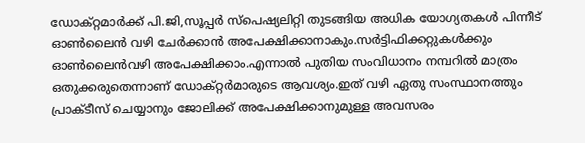ഡോക്റ്റമാർക്ക് പി.ജി,സൂപ്പർ സ്പെഷ്യലിറ്റി തുടങ്ങിയ അധിക യോഗ്യതകൾ പിന്നീട് ഓൺലൈൻ വഴി ചേർക്കാൻ അപേക്ഷിക്കാനാകും.സർട്ടിഫിക്കറ്റുകൾക്കും ഓൺലൈൻവഴി അപേക്ഷിക്കാം.എന്നാൽ പുതിയ സംവിധാനം നമ്പറിൽ മാത്രം ഒതുക്കരുതെന്നാണ് ഡോക്റ്റർമാരുടെ ആവശ്യം.ഇത് വഴി ഏതു സംസ്ഥാനത്തും പ്രാക്ടീസ് ചെയ്യാനും ജോലിക്ക് അപേക്ഷിക്കാനുമുള്ള അവസരം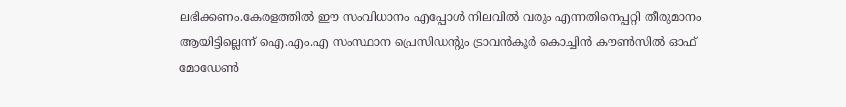ലഭിക്കണം.കേരളത്തിൽ ഈ സംവിധാനം എപ്പോൾ നിലവിൽ വരും എന്നതിനെപ്പറ്റി തീരുമാനം ആയിട്ടില്ലെന്ന് ഐ.എം.എ സംസ്ഥാന പ്രെസിഡന്റും ട്രാവൻകൂർ കൊച്ചിൻ കൗൺസിൽ ഓഫ് മോഡേൺ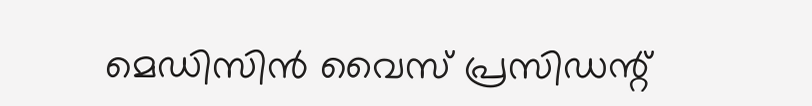മെഡിസിൻ വൈസ് പ്രസിഡന്റ്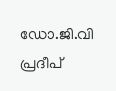ഡോ.ജി.വി പ്രദീപ്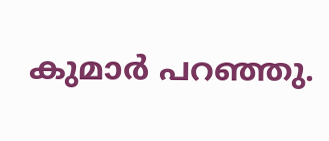കുമാർ പറഞ്ഞു.